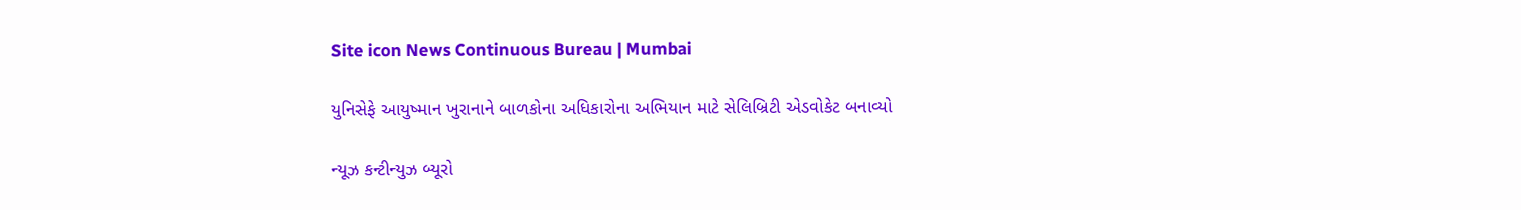Site icon News Continuous Bureau | Mumbai

યુનિસેફે આયુષ્માન ખુરાનાને બાળકોના અધિકારોના અભિયાન માટે સેલિબ્રિટી એડવોકેટ બનાવ્યો

ન્યૂઝ કન્ટીન્યુઝ બ્યૂરો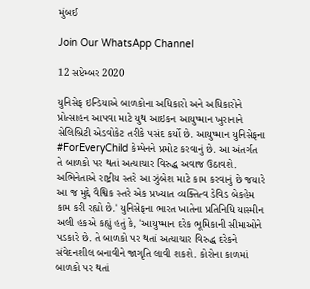મુંબઈ

Join Our WhatsApp Channel

12 સપ્ટેમ્બર 2020

યુનિસેફ ઇન્ડિયાએ બાળકોના અધિકારો અને અધિકારોને પ્રોત્સાહન આપવા માટે યુથ આઇકન આયુષ્માન ખુરાનાને સેલિબ્રિટી એડવોકેટ તરીકે પસંદ કર્યો છે. આયુષ્માન યુનિસેફના #ForEveryChild કેમ્પેનને પ્રમોટ કરવાનું છે. આ અંતર્ગત તે બાળકો પર થતાં અત્યાચાર વિરુદ્ધ અવાજ ઉઠાવશે. અભિનેતાએ રાષ્ટ્રીય સ્તરે આ ઝુંબેશ માટે કામ કરવાનું છે જયારે આ જ મુદ્દે વૈશ્વિક સ્તરે એક પ્રખ્યાત વ્યક્તિત્વ ડેવિડ બેકહેમ કામ કરી રહ્યો છે.' યુનિસેફના ભારત ખાતેના પ્રતિનિધિ યાસ્મીન અલી હકએ કહ્યું હતું કે, 'આયુષ્માન દરેક ભૂમિકાની સીમાઓને પડકારે છે. તે બાળકો પર થતાં અત્યાચાર વિરુદ્ધ દરેકને સંવેદનશીલ બનાવીને જાગૃતિ લાવી શકશે. કોરોના કાળમાં બાળકો પર થતાં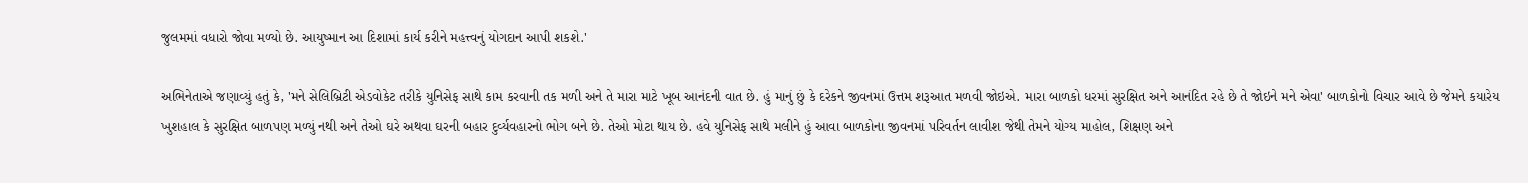જુલમમાં વધારો જોવા મળ્યો છે. આયુષ્માન આ દિશામાં કાર્ય કરીને મહત્ત્વનું યોગદાન આપી શકશે.'

અભિનેતાએ જણાવ્યું હતું કે, 'મને સેલિબ્રિટી એડવોકેટ તરીકે યુનિસેફ સાથે કામ કરવાની તક મળી અને તે મારા માટે ખૂબ આનંદની વાત છે. હું માનું છું કે દરેકને જીવનમાં ઉત્તમ શરૂઆત મળવી જોઇએ. મારા બાળકો ધરમાં સુરક્ષિત અને આનંદિત રહે છે તે જોઇને મને એવા' બાળકોનો વિચાર આવે છે જેમને કયારેય ખુશહાલ કે સુરક્ષિત બાળપણ મળ્યું નથી અને તેઓ ઘરે અથવા ઘરની બહાર દુર્વ્યવહારનો ભોગ બને છે. તેઓ મોટા થાય છે. હવે યુનિસેફ સાથે મલીને હું આવા બાળકોના જીવનમાં પરિવર્તન લાવીશ જેથી તેમને યોગ્ય માહોલ, શિક્ષણ અને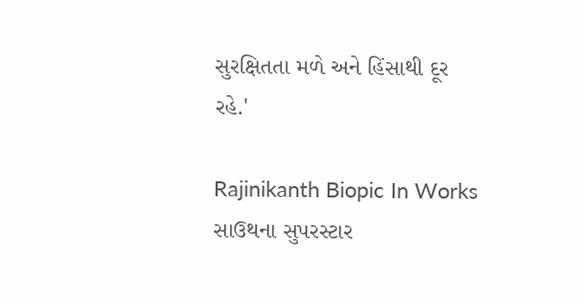સુરક્ષિતતા મળે અને હિંસાથી દૂર રહે.'

Rajinikanth Biopic In Works સાઉથના સુપરસ્ટાર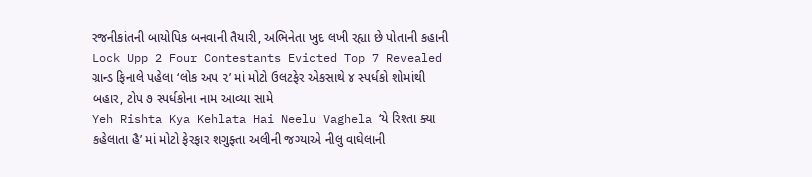રજનીકાંતની બાયોપિક બનવાની તૈયારી, અભિનેતા ખુદ લખી રહ્યા છે પોતાની કહાની
Lock Upp 2 Four Contestants Evicted Top 7 Revealed ગ્રાન્ડ ફિનાલે પહેલા ‘લોક અપ ૨’ માં મોટો ઉલટફેર એકસાથે ૪ સ્પર્ધકો શોમાંથી બહાર, ટોપ ૭ સ્પર્ધકોના નામ આવ્યા સામે
Yeh Rishta Kya Kehlata Hai Neelu Vaghela ‘યે રિશ્તા ક્યા કહેલાતા હૈ’ માં મોટો ફેરફાર શગુફ્તા અલીની જગ્યાએ નીલુ વાઘેલાની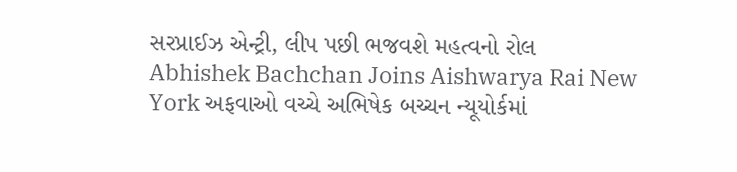સરપ્રાઈઝ એન્ટ્રી, લીપ પછી ભજવશે મહત્વનો રોલ
Abhishek Bachchan Joins Aishwarya Rai New York અફવાઓ વચ્ચે અભિષેક બચ્ચન ન્યૂયોર્કમાં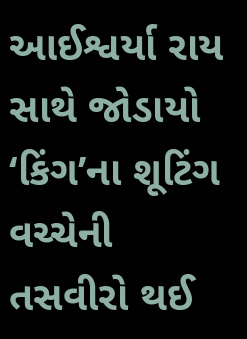આઈશ્વર્યા રાય સાથે જોડાયો ‘કિંગ’ના શૂટિંગ વચ્ચેની તસવીરો થઈ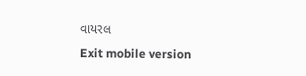વાયરલ
Exit mobile version